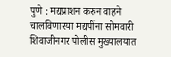पुणे : मद्यप्राशन करुन वाहने चालविणारया मद्यपींना सोमवारी शिवाजीनगर पोलीस मुख्यालयात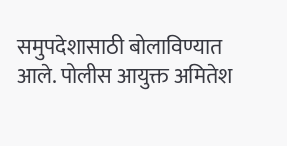समुपदेशासाठी बोलाविण्यात आले. पोलीस आयुक्त अमितेश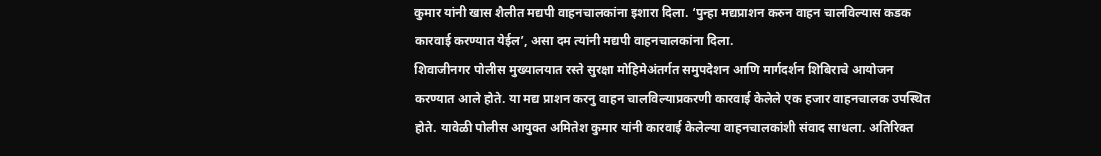कुमार यांनी खास शैलीत मद्यपी वाहनचालकांना इशारा दिला. ‘पुन्हा मद्यप्राशन करुन वाहन चालविल्यास कडक कारवाई करण्यात येईल’, असा दम त्यांनी मद्यपी वाहनचालकांना दिला.
शिवाजीनगर पोलीस मुख्यालयात रस्ते सुरक्षा मोहिमेअंतर्गत समुपदेशन आणि मार्गदर्शन शिबिराचे आयोजन करण्यात आले होते. या मद्य प्राशन करनु वाहन चालविल्याप्रकरणी कारवाई केलेले एक हजार वाहनचालक उपस्थित होते. यावेळी पोलीस आयुक्त अमितेश कुमार यांनी कारवाई केलेल्या वाहनचालकांशी संवाद साधला. अतिरिक्त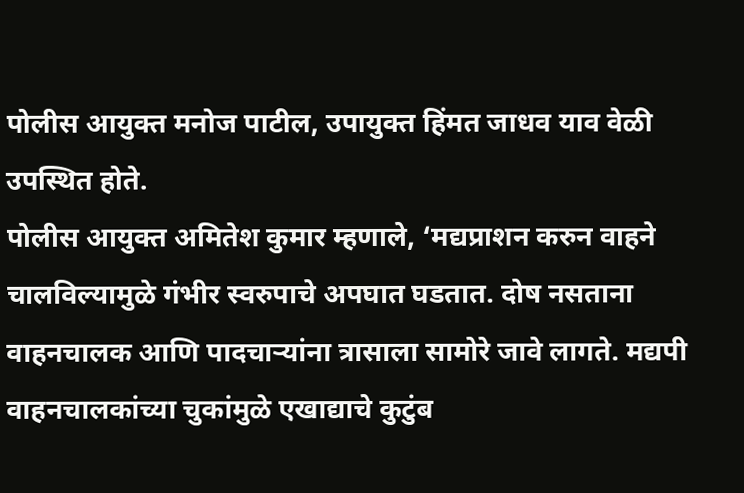पोलीस आयुक्त मनोज पाटील, उपायुक्त हिंमत जाधव याव वेळी उपस्थित होते.
पोलीस आयुक्त अमितेश कुमार म्हणाले, ‘मद्यप्राशन करुन वाहने चालविल्यामुळे गंभीर स्वरुपाचे अपघात घडतात. दोष नसताना वाहनचालक आणि पादचाऱ्यांना त्रासाला सामोरे जावे लागते. मद्यपी वाहनचालकांच्या चुकांमुळे एखाद्याचे कुटुंब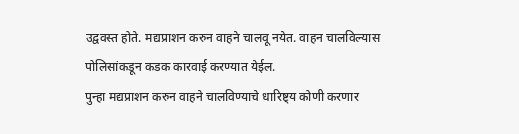उद्ववस्त होते. मद्यप्राशन करुन वाहने चालवू नयेत. वाहन चालविल्यास पोलिसांकडून कडक कारवाई करण्यात येईल.
पुन्हा मद्यप्राशन करुन वाहने चालविण्याचे धारिष्ट्य कोणी करणार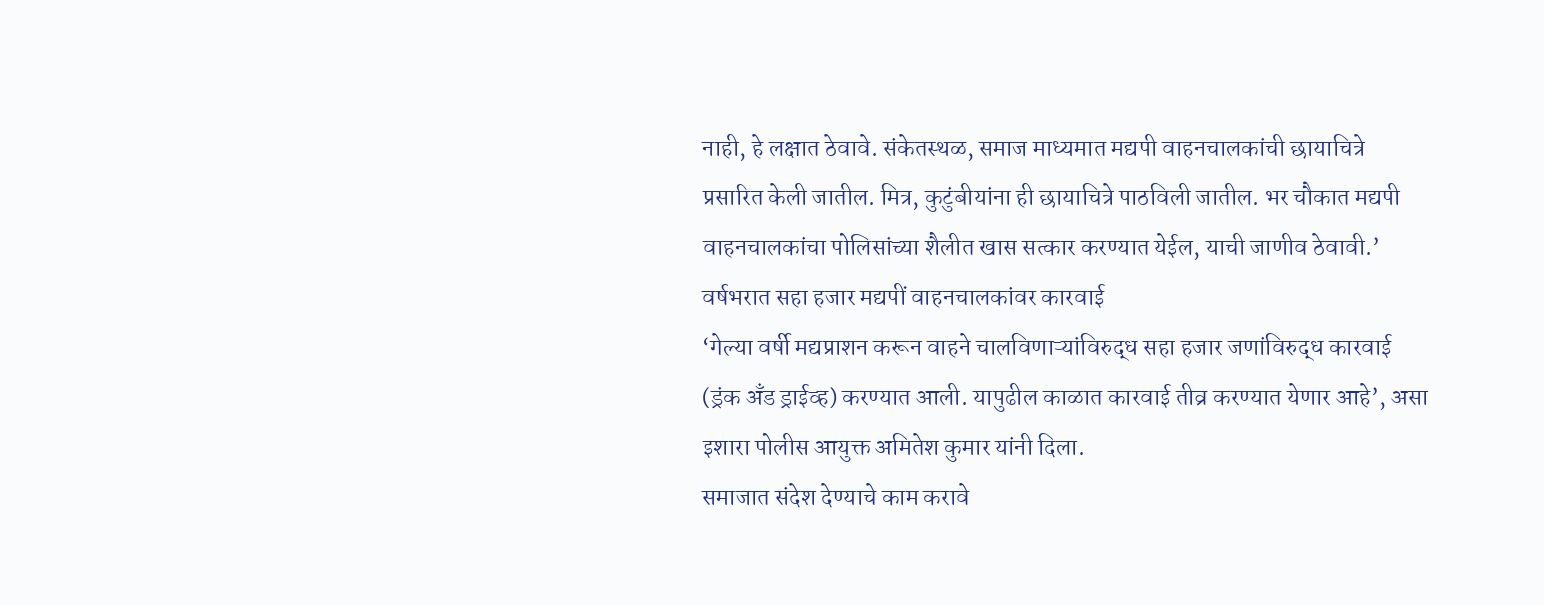नाही, हे लक्षात ठेवावे. संकेतस्थळ, समाज माध्यमात मद्यपी वाहनचालकांची छायाचित्रे प्रसारित केली जातील. मित्र, कुटुंबीयांना ही छायाचित्रे पाठविली जातील. भर चौकात मद्यपी वाहनचालकांचा पोलिसांच्या शैलीत खास सत्कार करण्यात येईल, याची जाणीव ठेवावी.’
वर्षभरात सहा हजार मद्यपीं वाहनचालकांवर कारवाई
‘गेल्या वर्षी मद्यप्राशन करून वाहने चालविणाऱ्यांविरुद्ध सहा हजार जणांविरुद्ध कारवाई (ड्रंक अँड ड्राईव्ह) करण्यात आली. यापुढील काळात कारवाई तीव्र करण्यात येणार आहे’, असा इशारा पोलीस आयुक्त अमितेश कुमार यांनी दिला.
समाजात संदेश देण्याचे काम करावे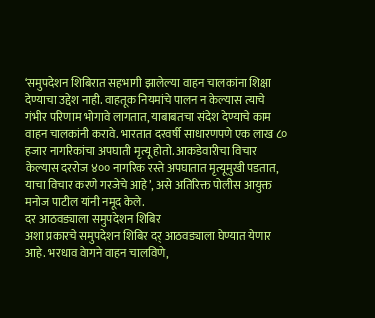‘समुपदेशन शिबिरात सहभागी झालेल्या वाहन चालकांना शिक्षा देण्याचा उद्देश नाही. वाहतूक नियमांचे पालन न केल्यास त्याचे गंभीर परिणाम भोगावे लागतात, याबाबतचा संदेश देण्याचे काम वाहन चालकांनी करावे. भारतात दरवर्षी साधारणपणे एक लाख ८० हजार नागरिकांचा अपघाती मृत्यू होतो. आकडेवारीचा विचार केल्यास दररोज ४०० नागरिक रस्ते अपघातात मृत्यूमुखी पडतात, याचा विचार करणे गरजेचे आहे’, असे अतिरिक्त पोलीस आयुक्त मनोज पाटील यांनी नमूद केले.
दर आठवड्याला समुपदेशन शिबिर
अशा प्रकारचे समुपदेशन शिबिर दर् आठवड्याला घेण्यात येणार आहे. भरधाव वेागने वाहन चालविणे,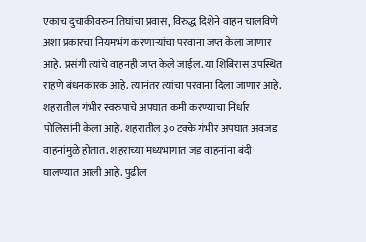एकाच दुचाकीवरुन तिघांचा प्रवास, विरुद्ध दिशेने वाहन चालविणे अशा प्रकारचा नियमभंग करणाऱ्यांचा परवाना जप्त केला जाणार आहे. प्रसंगी त्यांचे वाहनही जप्त केले जाईल. या शिबिरास उपस्थित राहणे बंधनकारक आहे. त्यानंतर त्यांचा परवाना दिला जाणार आहे.
शहरातील गंभीर स्वरुपाचे अपघात कमी करण्याचा निर्धार पोलिसांनी केला आहे. शहरातील ३० टक्के गंभीर अपघात अवजड वाहनांमुळे होतात. शहराच्या मध्यभागात जड वाहनांना बंदी घालण्यात आली आहे. पुढील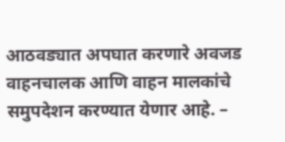आठवड्यात अपघात करणारे अवजड वाहनचालक आणि वाहन मालकांचे समुपदेशन करण्यात येणार आहे. –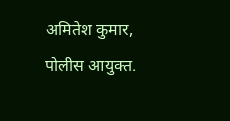अमितेश कुमार, पोलीस आयुक्त.